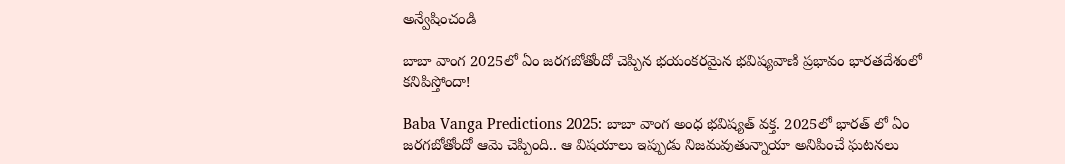అన్వేషించండి

బాబా వాంగ 2025లో ఏం జరగబోతోందో చెప్పిన భయంకరమైన భవిష్యవాణి ప్రభావం భారతదేశంలో కనిపిస్తోందా!

Baba Vanga Predictions 2025: బాబా వాంగ అంధ భవిష్యత్ వక్త. 2025లో భారత్ లో ఏం జరగబోతోందో ఆమె చెప్పింది.. ఆ విషయాలు ఇప్పుడు నిజమవుతున్నాయా అనిపించే ఘటనలు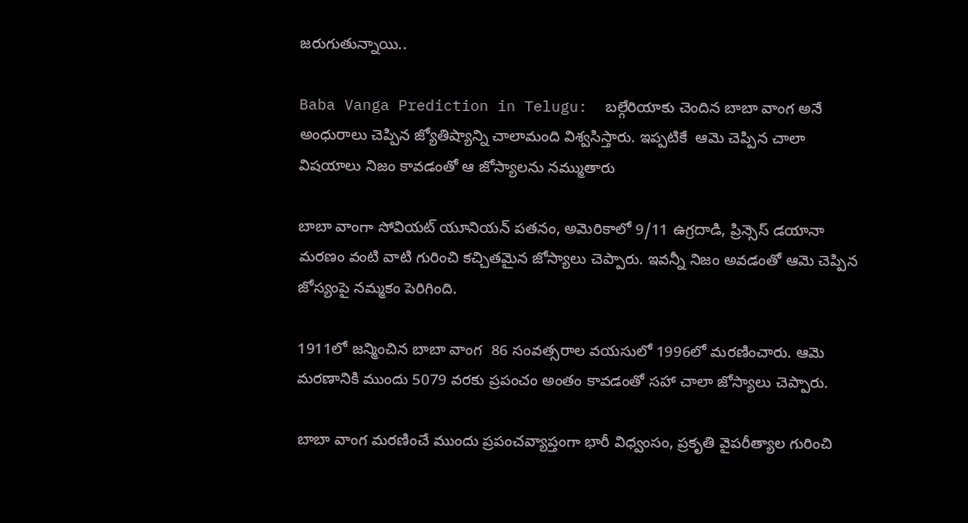జరుగుతున్నాయి..

Baba Vanga Prediction in Telugu:  బల్గేరియాకు చెందిన బాబా వాంగ అనే అంధురాలు చెప్పిన జ్యోతిష్యాన్ని చాలామంది విశ్వసిస్తారు. ఇప్పటికే  ఆమె చెప్పిన చాలా విషయాలు నిజం కావడంతో ఆ జోస్యాలను నమ్ముతారు

బాబా వాంగా సోవియట్ యూనియన్ పతనం, అమెరికాలో 9/11 ఉగ్రదాడి, ప్రిన్సెస్ డయానా మరణం వంటి వాటి గురించి కచ్చితమైన జోస్యాలు చెప్పారు. ఇవన్నీ నిజం అవడంతో ఆమె చెప్పిన జోస్యంపై నమ్మకం పెరిగింది.

1911లో జన్మించిన బాబా వాంగ  86 సంవత్సరాల వయసులో 1996లో మరణించారు. ఆమె మరణానికి ముందు 5079 వరకు ప్రపంచం అంతం కావడంతో సహా చాలా జోస్యాలు చెప్పారు.

బాబా వాంగ మరణించే ముందు ప్రపంచవ్యాప్తంగా భారీ విధ్వంసం, ప్రకృతి వైపరీత్యాల గురించి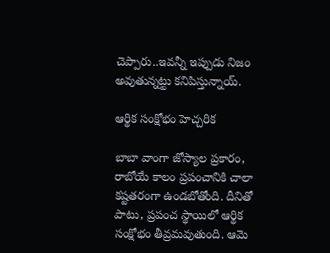చెప్పారు..ఇవన్నీ ఇప్పుడు నిజం అవుతున్నట్టు కనిపిస్తున్నాయ్.

ఆర్థిక సంక్షోభం హెచ్చరిక

బాబా వాంగా జోస్యాల ప్రకారం, రాబోయే కాలం ప్రపంచానికి చాలా కష్టతరంగా ఉండబోతోంది. దీనితో పాటు, ప్రపంచ స్థాయిలో ఆర్థిక సంక్షోభం తీవ్రమవుతుంది. ఆమె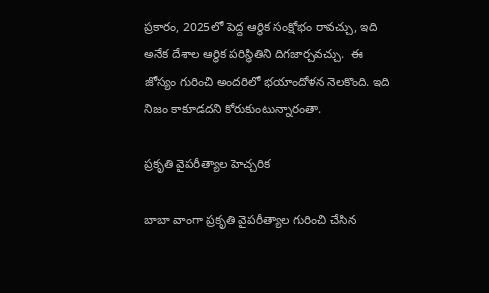ప్రకారం, 2025లో పెద్ద ఆర్థిక సంక్షోభం రావచ్చు, ఇది అనేక దేశాల ఆర్థిక పరిస్థితిని దిగజార్చవచ్చు.  ఈ జోస్యం గురించి అందరిలో భయాందోళన నెలకొంది. ఇది నిజం కాకూడదని కోరుకుంటున్నారంతా.

ప్రకృతి వైపరీత్యాల హెచ్చరిక

బాబా వాంగా ప్రకృతి వైపరీత్యాల గురించి చేసిన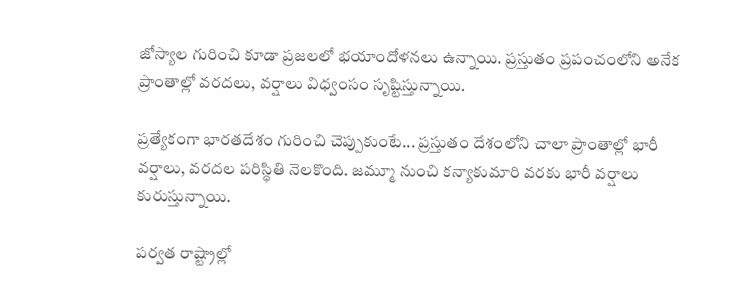జోస్యాల గురించి కూడా ప్రజలలో భయాందోళనలు ఉన్నాయి. ప్రస్తుతం ప్రపంచంలోని అనేక ప్రాంతాల్లో వరదలు, వర్షాలు విధ్వంసం సృష్టిస్తున్నాయి.

ప్రత్యేకంగా భారతదేశం గురించి చెప్పుకుంటే... ప్రస్తుతం దేశంలోని చాలా ప్రాంతాల్లో భారీ వర్షాలు, వరదల పరిస్థితి నెలకొంది. జమ్మూ నుంచి కన్యాకుమారి వరకు భారీ వర్షాలు కురుస్తున్నాయి.

పర్వత రాష్ట్రాల్లో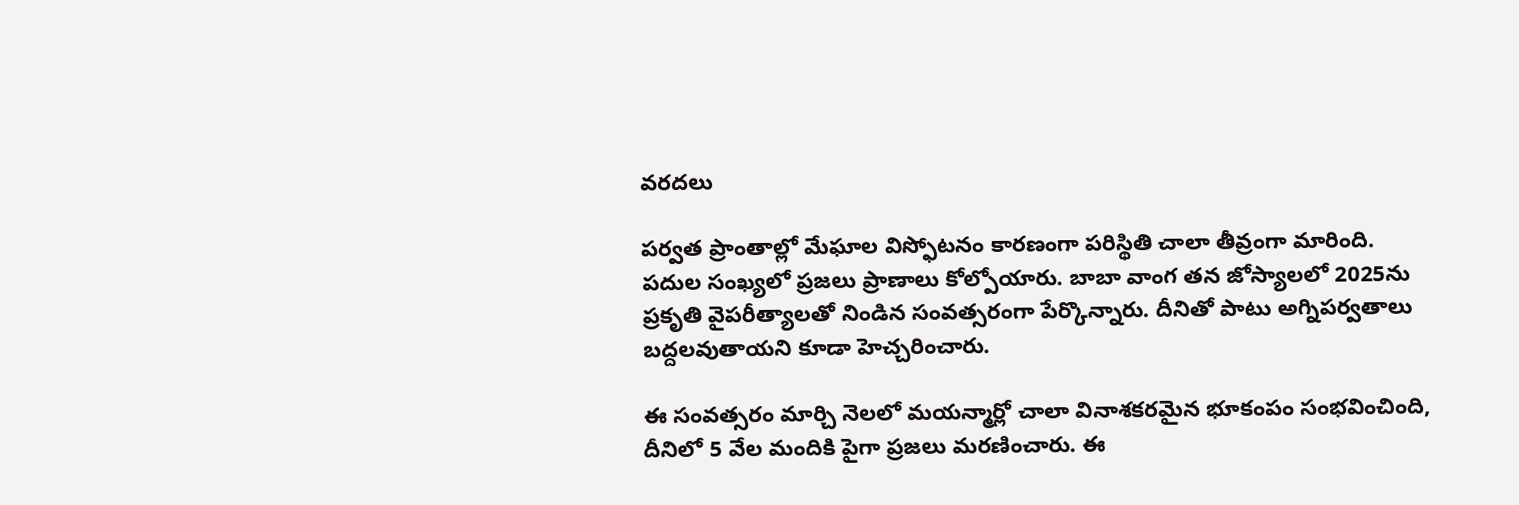వరదలు

పర్వత ప్రాంతాల్లో మేఘాల విస్ఫోటనం కారణంగా పరిస్థితి చాలా తీవ్రంగా మారింది.  పదుల సంఖ్యలో ప్రజలు ప్రాణాలు కోల్పోయారు. బాబా వాంగ తన జోస్యాలలో 2025ను ప్రకృతి వైపరీత్యాలతో నిండిన సంవత్సరంగా పేర్కొన్నారు. దీనితో పాటు అగ్నిపర్వతాలు బద్దలవుతాయని కూడా హెచ్చరించారు.

ఈ సంవత్సరం మార్చి నెలలో మయన్మార్లో చాలా వినాశకరమైన భూకంపం సంభవించింది, దీనిలో 5 వేల మందికి పైగా ప్రజలు మరణించారు. ఈ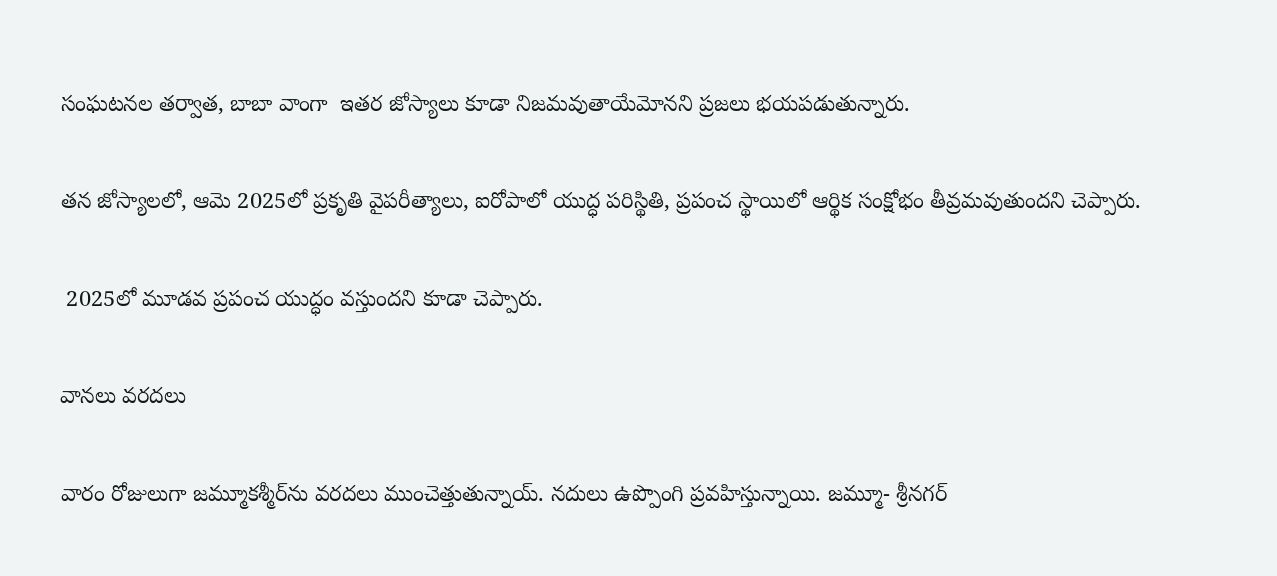సంఘటనల తర‌్వాత, బాబా వాంగా  ఇతర జోస్యాలు కూడా నిజమవుతాయేమోనని ప్రజలు భయపడుతున్నారు.

తన జోస్యాలలో, ఆమె 2025లో ప్రకృతి వైపరీత్యాలు, ఐరోపాలో యుద్ధ పరిస్థితి, ప్రపంచ స్థాయిలో ఆర్థిక సంక్షోభం తీవ్రమవుతుందని చెప్పారు.

 2025లో మూడవ ప్రపంచ యుద్ధం వస్తుందని కూడా చెప్పారు.

వానలు వరదలు

వారం రోజులుగా జమ్మూకశ్మీర్‌ను వరదలు ముంచెత్తుతున్నాయ్. నదులు ఉప్పొంగి ప్రవహిస్తున్నాయి. జమ్మూ- శ్రీనగర్‌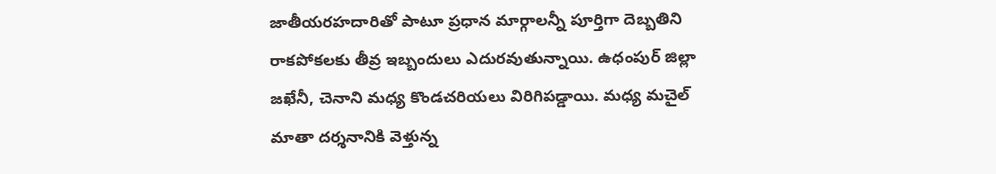జాతీయరహదారితో పాటూ ప్రధాన మార్గాలన్నీ పూర్తిగా దెబ్బతిని రాకపోకలకు తీవ్ర ఇబ్బందులు ఎదురవుతున్నాయి. ఉధంపుర్‌ జిల్లా జఖేనీ, చెనాని మధ్య కొండచరియలు విరిగిపడ్డాయి. మధ్య మచైల్ మాతా దర్శనానికి వెళ్తున్న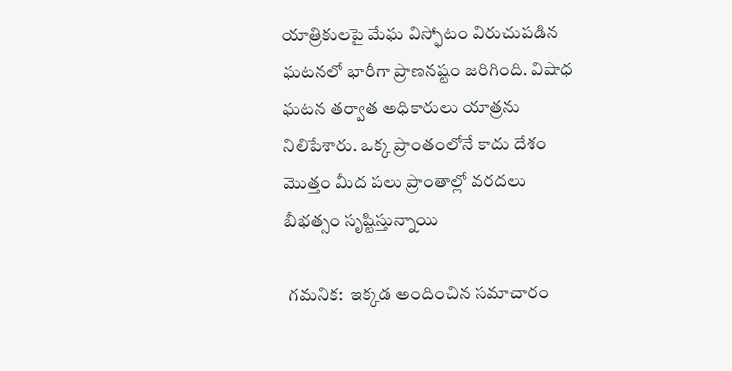యాత్రికులపై మేఘ విస్ఫోటం విరుచుపడిన ఘటనలో భారీగా ప్రాణనష్టం జరిగింది. విషాధ ఘటన తర్వాత అధికారులు యాత్రను నిలిపేశారు. ఒక్క ప్రాంతంలోనే కాదు దేశం మొత్తం మీద పలు ప్రాంతాల్లో వరదలు బీభత్సం సృష్టిస్తున్నాయి

 గమనిక:  ఇక్కడ అందించిన సమాచారం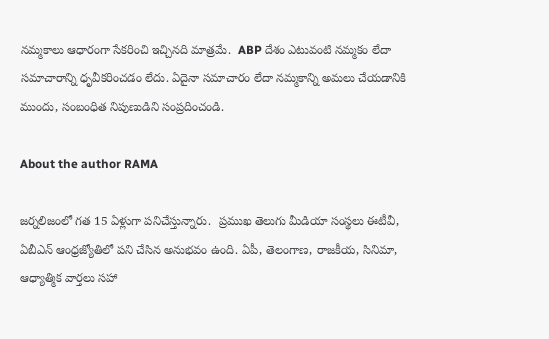నమ్మకాలు ఆధారంగా సేకరించి ఇచ్చినది మాత్రమే.  ABP దేశం ఎటువంటి నమ్మకం లేదా సమాచారాన్ని ధృవీకరించడం లేదు. ఏదైనా సమాచారం లేదా నమ్మకాన్ని అమలు చేయడానికి ముందు, సంబంధిత నిపుణుడిని సంప్రదించండి.

About the author RAMA

జర్నలిజంలో గత 15 ఏళ్లుగా పనిచేస్తున్నారు.  ప్రముఖ తెలుగు మీడియా సంస్థలు ఈటీవీ, ఏబీఎన్‌ ఆంధ్రజ్యోతిలో పని చేసిన అనుభవం ఉంది. ఏపీ, తెలంగాణ, రాజకీయ, సినిమా, ఆధ్యాత్మిక వార్తలు సహా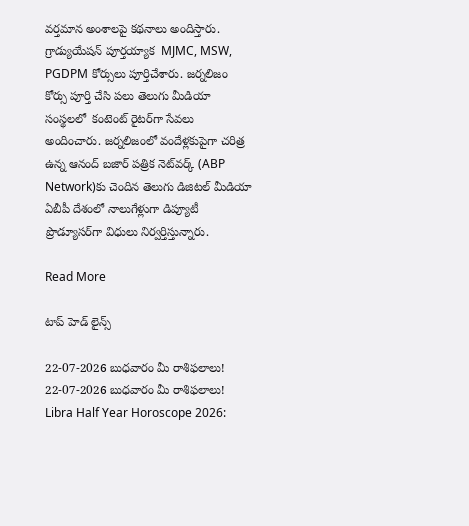వర్తమాన అంశాలపై కథనాలు అందిస్తారు. గ్రాడ్యుయేషన్ పూర్తయ్యాక  MJMC, MSW, PGDPM కోర్సులు పూర్తిచేశారు. జర్నలిజం కోర్సు పూర్తి చేసి పలు తెలుగు మీడియా సంస్థలలో  కంటెంట్ రైటర్‌గా సేవలు అందించారు. జర్నలిజంలో వందేళ్లకుపైగా చరిత్ర ఉన్న ఆనంద్ బజార్ పత్రిక నెట్‌వర్క్ (ABP Network)కు చెందిన తెలుగు డిజిటల్ మీడియా ఏబీపీ దేశంలో నాలుగేళ్లుగా డిప్యూటీ ప్రొడ్యూసర్‌గా విధులు నిర్వర్తిస్తున్నారు.

Read More

టాప్ హెడ్ లైన్స్

22-07-2026 బుధవారం మీ రాశిఫలాలు!
22-07-2026 బుధవారం మీ రాశిఫలాలు!
Libra Half Year Horoscope 2026: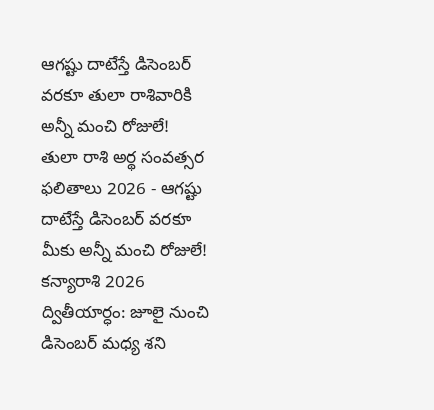ఆగష్టు దాటేస్తే డిసెంబర్ వరకూ తులా రాశివారికి అన్నీ మంచి రోజులే!
తులా రాశి అర్థ సంవత్సర ఫలితాలు 2026 - ఆగష్టు దాటేస్తే డిసెంబర్ వరకూ మీకు అన్నీ మంచి రోజులే!
కన్యారాశి 2026 ద్వితీయార్ధం: జూలై నుంచి డిసెంబర్ మధ్య శని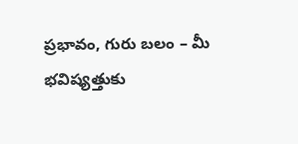ప్రభావం, గురు బలం – మీ భవిష్యత్తుకు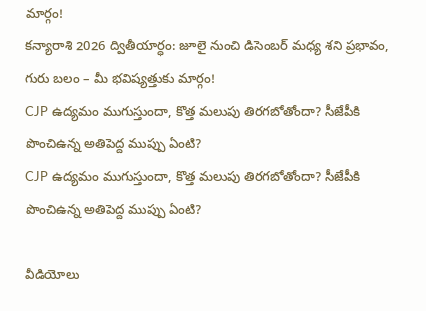మార్గం!
కన్యారాశి 2026 ద్వితీయార్ధం: జూలై నుంచి డిసెంబర్ మధ్య శని ప్రభావం, గురు బలం – మీ భవిష్యత్తుకు మార్గం!
CJP ఉద్యమం ముగుస్తుందా, కొత్త మలుపు తిరగబోతోందా? సీజేపీకి పొంచిఉన్న అతిపెద్ద ముప్పు ఏంటి?
CJP ఉద్యమం ముగుస్తుందా, కొత్త మలుపు తిరగబోతోందా? సీజేపీకి పొంచిఉన్న అతిపెద్ద ముప్పు ఏంటి?

వీడియోలు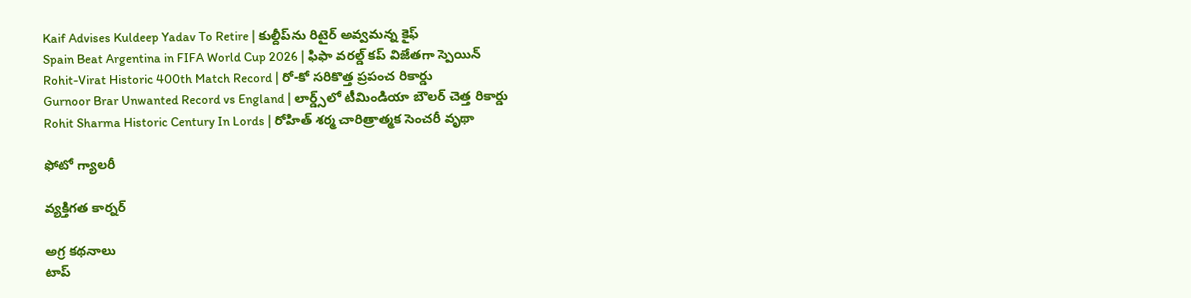Kaif Advises Kuldeep Yadav To Retire | కుల్దీప్‌ను రిటైర్ అవ్వమన్న కైఫ్
Spain Beat Argentina in FIFA World Cup 2026 | ఫిఫా వరల్డ్ కప్ విజేతగా స్పెయిన్
Rohit-Virat Historic 400th Match Record | రో-కో సరికొత్త ప్రపంచ రికార్డు
Gurnoor Brar Unwanted Record vs England | లార్డ్స్‌లో టీమిండియా బౌలర్ చెత్త రికార్డు
Rohit Sharma Historic Century In Lords | రోహిత్ శర్మ చారిత్రాత్మక సెంచరీ వృథా

ఫోటో గ్యాలరీ

వ్యక్తిగత కార్నర్

అగ్ర కథనాలు
టాప్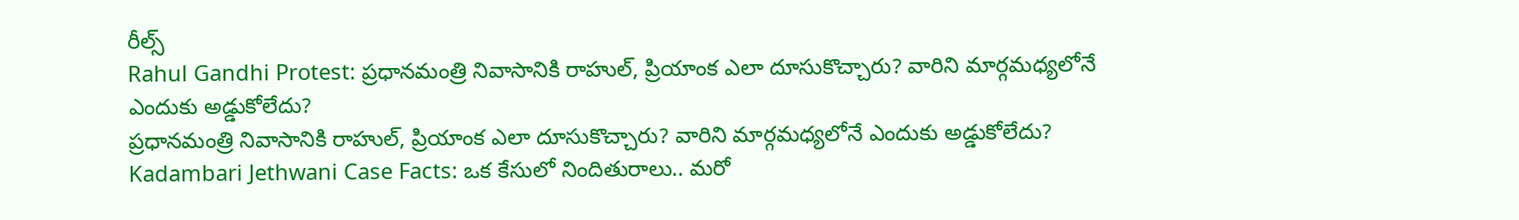రీల్స్
Rahul Gandhi Protest: ప్రధానమంత్రి నివాసానికి రాహుల్, ప్రియాంక ఎలా దూసుకొచ్చారు? వారిని మార్గమధ్యలోనే ఎందుకు అడ్డుకోలేదు?
ప్రధానమంత్రి నివాసానికి రాహుల్, ప్రియాంక ఎలా దూసుకొచ్చారు? వారిని మార్గమధ్యలోనే ఎందుకు అడ్డుకోలేదు?
Kadambari Jethwani Case Facts: ఒక కేసులో నిందితురాలు.. మరో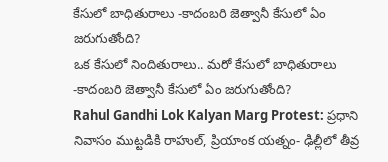కేసులో బాధితురాలు -కాదంబరి జెత్వానీ కేసులో ఏం జరుగుతోంది?
ఒక కేసులో నిందితురాలు.. మరో కేసులో బాధితురాలు -కాదంబరి జెత్వానీ కేసులో ఏం జరుగుతోంది?
Rahul Gandhi Lok Kalyan Marg Protest: ప్రధాని నివాసం ముట్టడికి రాహుల్, ప్రియాంక యత్నం- ఢిల్లీలో తీవ్ర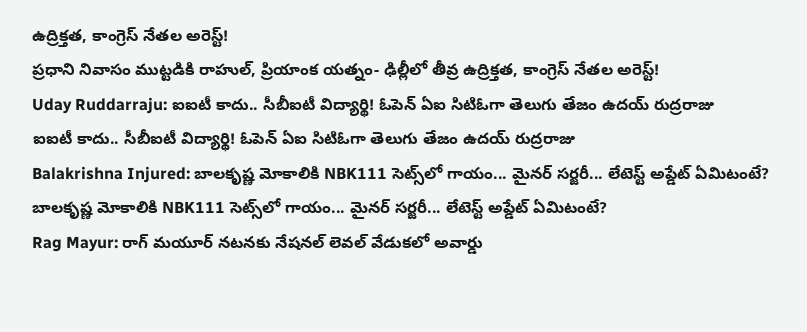ఉద్రిక్తత, కాంగ్రెస్ నేతల అరెస్ట్!
ప్రధాని నివాసం ముట్టడికి రాహుల్, ప్రియాంక యత్నం- ఢిల్లీలో తీవ్ర ఉద్రిక్తత, కాంగ్రెస్ నేతల అరెస్ట్!
Uday Ruddarraju: ఐఐటీ కాదు.. సీబీఐటీ విద్యార్థి! ఓపెన్ ఏఐ సిటిఓగా తెలుగు తేజం ఉదయ్ రుద్రరాజు
ఐఐటీ కాదు.. సీబీఐటీ విద్యార్థి! ఓపెన్ ఏఐ సిటిఓగా తెలుగు తేజం ఉదయ్ రుద్రరాజు
Balakrishna Injured: బాలకృష్ణ మోకాలికి NBK111 సెట్స్‌లో గాయం... మైనర్ సర్జరీ... లేటెస్ట్ అప్డేట్ ఏమిటంటే?
బాలకృష్ణ మోకాలికి NBK111 సెట్స్‌లో గాయం... మైనర్ సర్జరీ... లేటెస్ట్ అప్డేట్ ఏమిటంటే?
Rag Mayur: రాగ్ మయూర్ నటనకు నేషనల్ లెవల్ వేడుకలో అవార్డు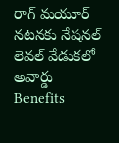రాగ్ మయూర్ నటనకు నేషనల్ లెవల్ వేడుకలో అవార్డు
Benefits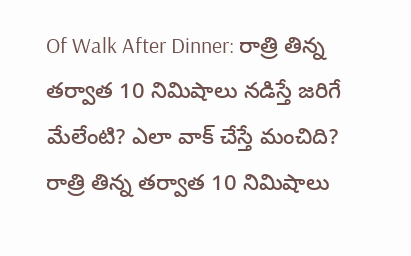Of Walk After Dinner: రాత్రి తిన్న తర్వాత 10 నిమిషాలు నడిస్తే జరిగే మేలేంటి? ఎలా వాక్ చేస్తే మంచిది?
రాత్రి తిన్న తర్వాత 10 నిమిషాలు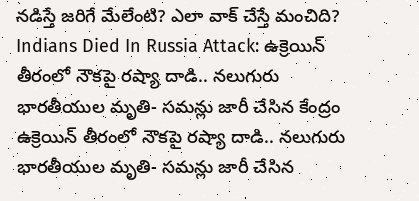నడిస్తే జరిగే మేలేంటి? ఎలా వాక్ చేస్తే మంచిది?
Indians Died In Russia Attack: ఉక్రెయిన్ తీరంలో నౌకపై రష్యా దాడి.. నలుగురు భారతీయుల మృతి- సమన్లు జారీ చేసిన కేంద్రం
ఉక్రెయిన్ తీరంలో నౌకపై రష్యా దాడి.. నలుగురు భారతీయుల మృతి- సమన్లు జారీ చేసిన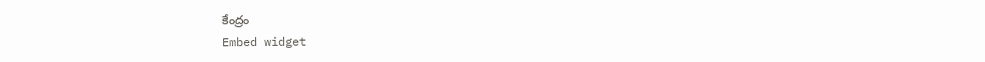కేంద్రం
Embed widget